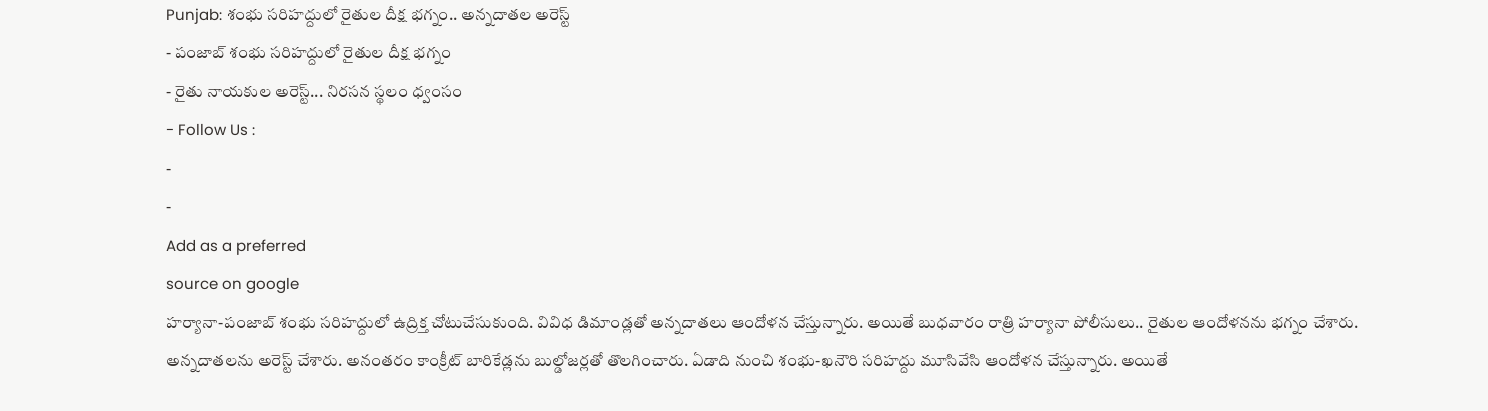Punjab: శంభు సరిహద్దులో రైతుల దీక్ష భగ్నం.. అన్నదాతల అరెస్ట్
- పంజాబ్ శంభు సరిహద్దులో రైతుల దీక్ష భగ్నం
- రైతు నాయకుల అరెస్ట్... నిరసన స్థలం ధ్వంసం
- Follow Us :
-
-
Add as a preferred
source on google
హర్యానా-పంజాబ్ శంభు సరిహద్దులో ఉద్రిక్త చోటుచేసుకుంది. వివిధ డిమాండ్లతో అన్నదాతలు ఆందోళన చేస్తున్నారు. అయితే బుధవారం రాత్రి హర్యానా పోలీసులు.. రైతుల ఆందోళనను భగ్నం చేశారు. అన్నదాతలను అరెస్ట్ చేశారు. అనంతరం కాంక్రీట్ బారికేడ్లను బుల్డోజర్లతో తొలగించారు. ఏడాది నుంచి శంభు-ఖనౌరి సరిహద్దు మూసివేసి ఆందోళన చేస్తున్నారు. అయితే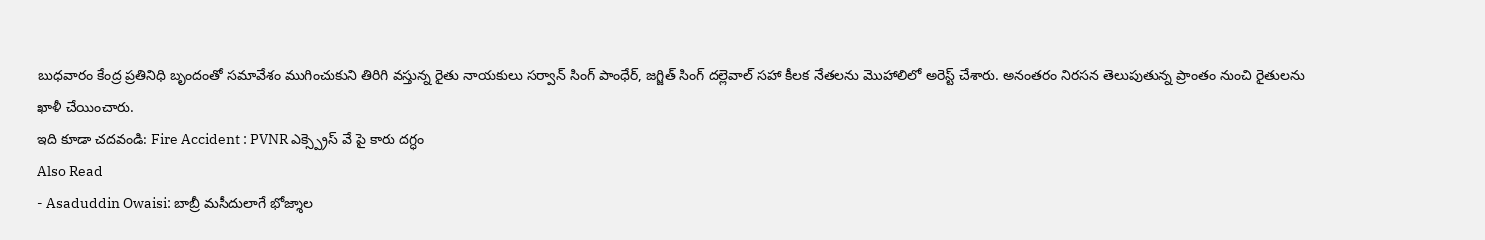బుధవారం కేంద్ర ప్రతినిధి బృందంతో సమావేశం ముగించుకుని తిరిగి వస్తున్న రైతు నాయకులు సర్వాన్ సింగ్ పాంధేర్, జగ్జిత్ సింగ్ దల్లెవాల్ సహా కీలక నేతలను మొహాలిలో అరెస్ట్ చేశారు. అనంతరం నిరసన తెలుపుతున్న ప్రాంతం నుంచి రైతులను ఖాళీ చేయించారు.
ఇది కూడా చదవండి: Fire Accident : PVNR ఎక్స్ప్రెస్ వే పై కారు దగ్ధం
Also Read
- Asaduddin Owaisi: బాబ్రీ మసీదులాగే భోజ్శాల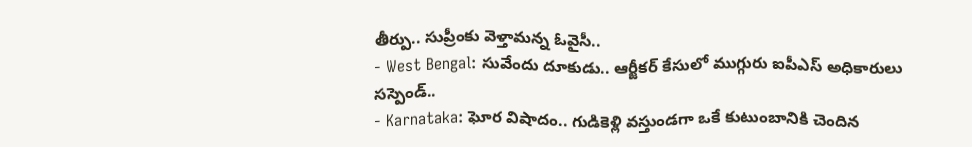తీర్పు.. సుప్రీంకు వెళ్తామన్న ఓవైసీ..
- West Bengal: సువేందు దూకుడు.. ఆర్జీకర్ కేసులో ముగ్గురు ఐపీఎస్ అధికారులు సస్పెండ్..
- Karnataka: ఘోర విషాదం.. గుడికెళ్లి వస్తుండగా ఒకే కుటుంబానికి చెందిన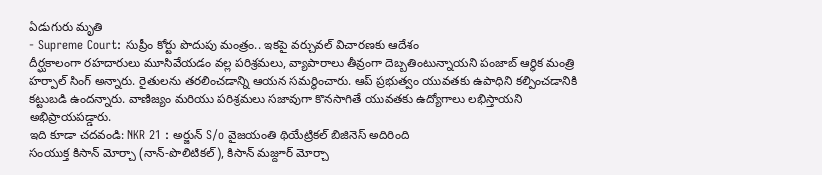ఏడుగురు మృతి
- Supreme Court: సుప్రీం కోర్టు పొదుపు మంత్రం.. ఇకపై వర్చువల్ విచారణకు ఆదేశం
దీర్ఘకాలంగా రహదారులు మూసివేయడం వల్ల పరిశ్రమలు, వ్యాపారాలు తీవ్రంగా దెబ్బతింటున్నాయని పంజాబ్ ఆర్థిక మంత్రి హర్పాల్ సింగ్ అన్నారు. రైతులను తరలించడాన్ని ఆయన సమర్థించారు. ఆప్ ప్రభుత్వం యువతకు ఉపాధిని కల్పించడానికి కట్టుబడి ఉందన్నారు. వాణిజ్యం మరియు పరిశ్రమలు సజావుగా కొనసాగితే యువతకు ఉద్యోగాలు లభిస్తాయని అభిప్రాయపడ్డారు.
ఇది కూడా చదవండి: NKR 21 : అర్జున్ S/o వైజయంతి థియేట్రికల్ బిజినెస్ అదిరింది
సంయుక్త కిసాన్ మోర్చా (నాన్-పొలిటికల్), కిసాన్ మజ్దూర్ మోర్చా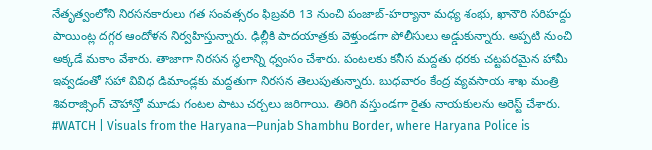నేతృత్వంలోని నిరసనకారులు గత సంవత్సరం ఫిబ్రవరి 13 నుంచి పంజాబ్-హర్యానా మధ్య శంభు, ఖానౌరి సరిహద్దు పాయింట్ల దగ్గర ఆందోళన నిర్వహిస్తున్నారు. ఢిల్లీకి పాదయాత్రకు వెళ్తుండగా పోలీసులు అడ్డుకున్నారు. అప్పటి నుంచి అక్కడే మకాం వేశారు. తాజాగా నిరసన స్థలాన్ని ధ్వంసం చేశారు. పంటలకు కనీస మద్దతు ధరకు చట్టపరమైన హామీ ఇవ్వడంతో సహా వివిధ డిమాండ్లకు మద్దతుగా నిరసన తెలుపుతున్నారు. బుధవారం కేంద్ర వ్యవసాయ శాఖ మంత్రి శివరాజ్సింగ్ చౌహాన్తో మూడు గంటల పాటు చర్చలు జరిగాయి. తిరిగి వస్తుండగా రైతు నాయకులను అరెస్ట్ చేశారు.
#WATCH | Visuals from the Haryana—Punjab Shambhu Border, where Haryana Police is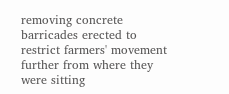removing concrete barricades erected to restrict farmers' movement further from where they were sitting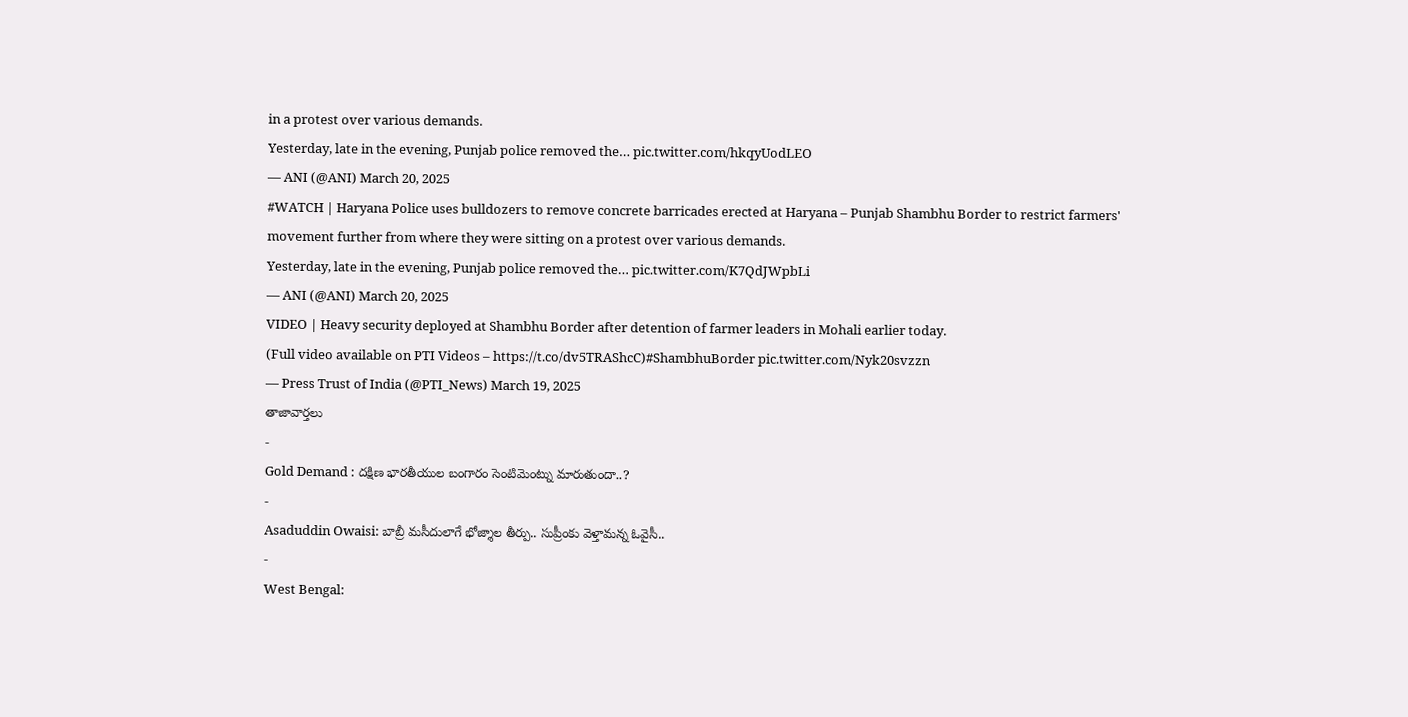in a protest over various demands.
Yesterday, late in the evening, Punjab police removed the… pic.twitter.com/hkqyUodLEO
— ANI (@ANI) March 20, 2025
#WATCH | Haryana Police uses bulldozers to remove concrete barricades erected at Haryana – Punjab Shambhu Border to restrict farmers' movement further from where they were sitting on a protest over various demands.
Yesterday, late in the evening, Punjab police removed the… pic.twitter.com/K7QdJWpbLi
— ANI (@ANI) March 20, 2025
VIDEO | Heavy security deployed at Shambhu Border after detention of farmer leaders in Mohali earlier today.
(Full video available on PTI Videos – https://t.co/dv5TRAShcC)#ShambhuBorder pic.twitter.com/Nyk20svzzn
— Press Trust of India (@PTI_News) March 19, 2025
తాజావార్తలు
-
Gold Demand : దక్షిణ భారతీయుల బంగారం సెంటిమెంట్ను మారుతుందా..?
-
Asaduddin Owaisi: బాబ్రీ మసీదులాగే భోజ్శాల తీర్పు.. సుప్రీంకు వెళ్తామన్న ఓవైసీ..
-
West Bengal: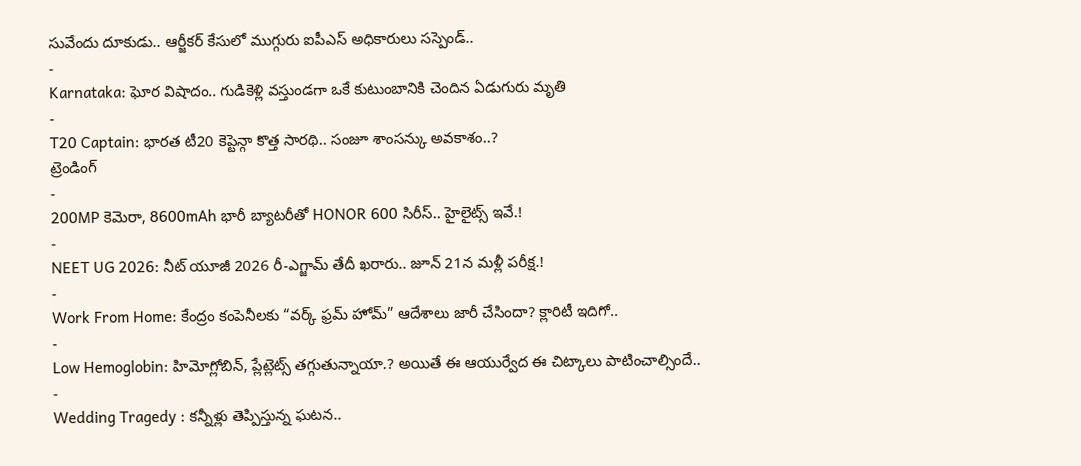సువేందు దూకుడు.. ఆర్జీకర్ కేసులో ముగ్గురు ఐపీఎస్ అధికారులు సస్పెండ్..
-
Karnataka: ఘోర విషాదం.. గుడికెళ్లి వస్తుండగా ఒకే కుటుంబానికి చెందిన ఏడుగురు మృతి
-
T20 Captain: భారత టీ20 కెప్టెన్గా కొత్త సారథి.. సంజూ శాంసన్కు అవకాశం..?
ట్రెండింగ్
-
200MP కెమెరా, 8600mAh భారీ బ్యాటరీతో HONOR 600 సిరీస్.. హైలైట్స్ ఇవే.!
-
NEET UG 2026: నీట్ యూజీ 2026 రీ-ఎగ్జామ్ తేదీ ఖరారు.. జూన్ 21న మళ్లీ పరీక్ష.!
-
Work From Home: కేంద్రం కంపెనీలకు “వర్క్ ఫ్రమ్ హోమ్” ఆదేశాలు జారీ చేసిందా? క్లారిటీ ఇదిగో..
-
Low Hemoglobin: హిమోగ్లోబిన్, ప్లేట్లెట్స్ తగ్గుతున్నాయా.? అయితే ఈ ఆయుర్వేద ఈ చిట్కాలు పాటించాల్సిందే..
-
Wedding Tragedy : కన్నీళ్లు తెప్పిస్తున్న ఘటన..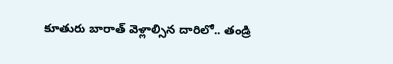కూతురు బారాత్ వెళ్లాల్సిన దారిలో.. తండ్రి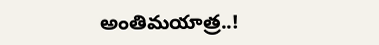అంతిమయాత్ర..!